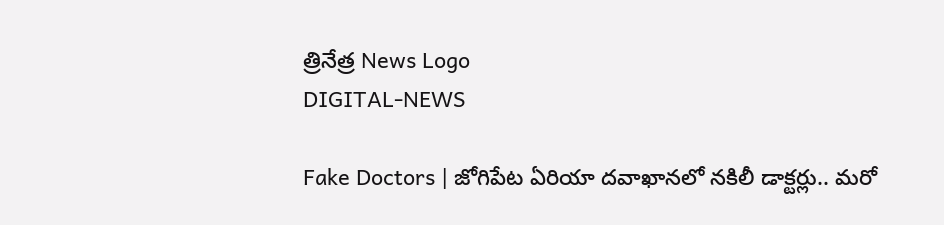త్రినేత్ర News Logo
DIGITAL-NEWS

Fake Doctors | జోగిపేట ఏరియా ద‌వాఖాన‌లో న‌కిలీ డాక్ట‌ర్లు.. మరో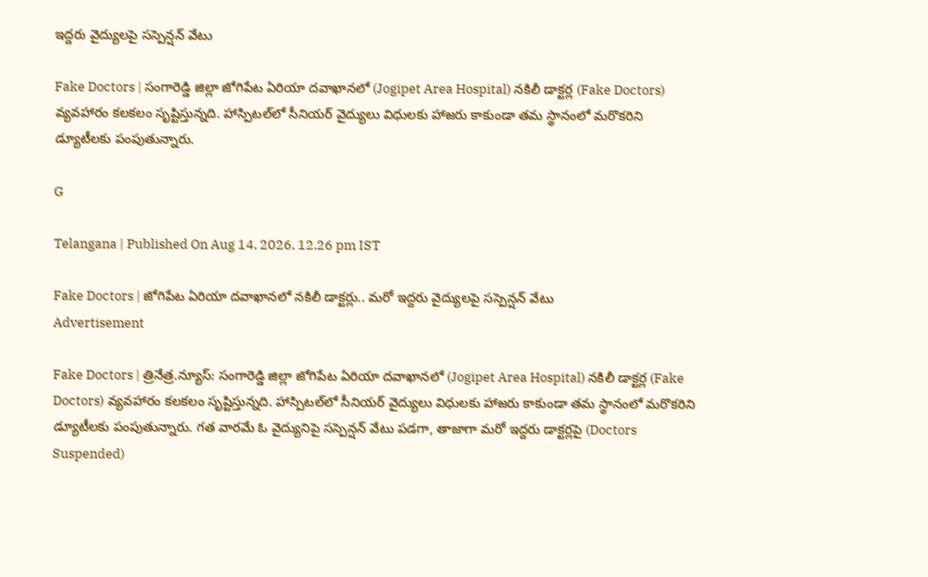ఇద్దరు వైద్యులపై సస్పెన్షన్ వేటు

Fake Doctors | సంగారెడ్డి జిల్లా జోగిపేట ఏరియా ద‌వాఖాన‌లో (Jogipet Area Hospital) న‌కిలీ డాక్ట‌ర్ల (Fake Doctors) వ్య‌వ‌హారం క‌ల‌క‌లం సృష్టిస్తున్న‌ది. హాస్పిట‌ల్‌లో సీనియ‌ర్ వైద్యులు విధుల‌కు హాజ‌రు కాకుండా త‌మ స్థానంలో మ‌రొక‌రిని డ్యూటీల‌కు పంపుతున్నారు.

G

Telangana | Published On Aug 14, 2026, 12.26 pm IST

Fake Doctors | జోగిపేట ఏరియా ద‌వాఖాన‌లో న‌కిలీ డాక్ట‌ర్లు.. మరో ఇద్దరు వైద్యులపై సస్పెన్షన్ వేటు
Advertisement

Fake Doctors | త్రినేత్ర‌.న్యూస్‌: సంగారెడ్డి జిల్లా జోగిపేట ఏరియా ద‌వాఖాన‌లో (Jogipet Area Hospital) న‌కిలీ డాక్ట‌ర్ల (Fake Doctors) వ్య‌వ‌హారం క‌ల‌క‌లం సృష్టిస్తున్న‌ది. హాస్పిట‌ల్‌లో సీనియ‌ర్ వైద్యులు విధుల‌కు హాజ‌రు కాకుండా త‌మ స్థానంలో మ‌రొక‌రిని డ్యూటీల‌కు పంపుతున్నారు. గ‌త వార‌మే ఓ వైద్యునిపై స‌స్పెన్ష‌న్ వేటు ప‌డ‌గా, తాజాగా మ‌రో ఇద్ద‌రు డాక్ట‌ర్ల‌పై (Doctors Suspended)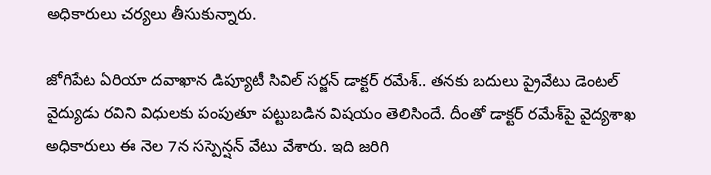అధికారులు చ‌ర్య‌లు తీసుకున్నారు.

జోగిపేట ఏరియా ద‌వాఖాన డిప్యూటీ సివిల్ స‌ర్జ‌న్ డాక్ట‌ర్ ర‌మేశ్‌.. త‌న‌కు బ‌దులు ప్రైవేటు డెంట‌ల్ వైద్యుడు ర‌విని విధుల‌కు పంపుతూ ప‌ట్టుబడిన విష‌యం తెలిసిందే. దీంతో డాక్ట‌ర్ ర‌మేశ్‌పై వైద్య‌శాఖ అధికారులు ఈ నెల 7న‌ స‌స్పెన్ష‌న్ వేటు వేశారు. ఇది జ‌రిగి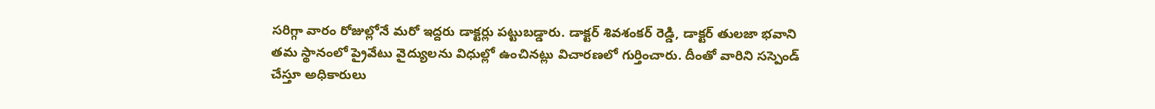స‌రిగ్గా వారం రోజుల్లోనే మ‌రో ఇద్ద‌రు డాక్ట‌ర్లు ప‌ట్టుబ‌డ్డారు. డాక్టర్ శివశంకర్ రెడ్డి, డాక్టర్ తులజా భవాని త‌మ‌ స్థానంలో ప్రైవేటు వైద్యుల‌ను విధుల్లో ఉంచిన‌ట్లు విచార‌ణ‌లో గుర్తించారు. దీంతో వారిని సస్పెండ్ చేస్తూ అధికారులు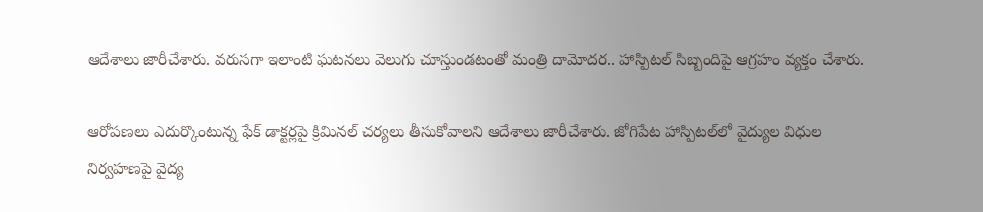ఆదేశాలు జారీచేశారు. వ‌రుస‌గా ఇలాంటి ఘ‌ట‌న‌లు వెలుగు చూస్తుండ‌టంతో మంత్రి దామోద‌ర.. హాస్పిట‌ల్ సిబ్బందిపై ఆగ్ర‌హం వ్య‌క్తం చేశారు.

ఆరోప‌ణ‌లు ఎదుర్కొంటున్న ఫేక్ డాక్ట‌ర్ల‌పై క్రిమిన‌ల్ చ‌ర్య‌లు తీసుకోవాల‌ని ఆదేశాలు జారీచేశారు. జోగిపేట హాస్పిట‌ల్‌లో వైద్యుల విధుల నిర్వహణపై వైద్య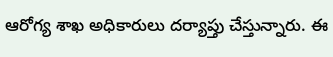ఆరోగ్య శాఖ అధికారులు దర్యాప్తు చేస్తున్నారు. ఈ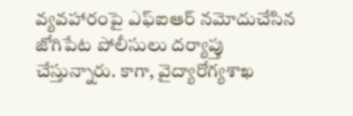వ్యవహారంపై ఎఫ్ఐఆర్ న‌మోదుచేసిన‌ జోగిపేట పోలీసులు ద‌ర్యాప్తు చేస్తున్నారు. కాగా, వైద్యారోగ్య‌శాఖ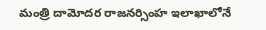మంత్రి దామోద‌ర రాజ‌న‌ర్సింహ ఇలాఖాలోనే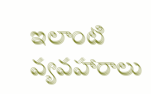ఇలాంటి వ్య‌వ‌హారాలు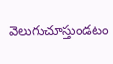వెలుగుచూస్తుండ‌టం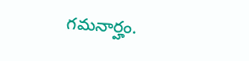గ‌మ‌నార్హం.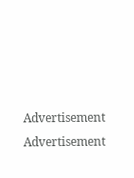Advertisement
Advertisement